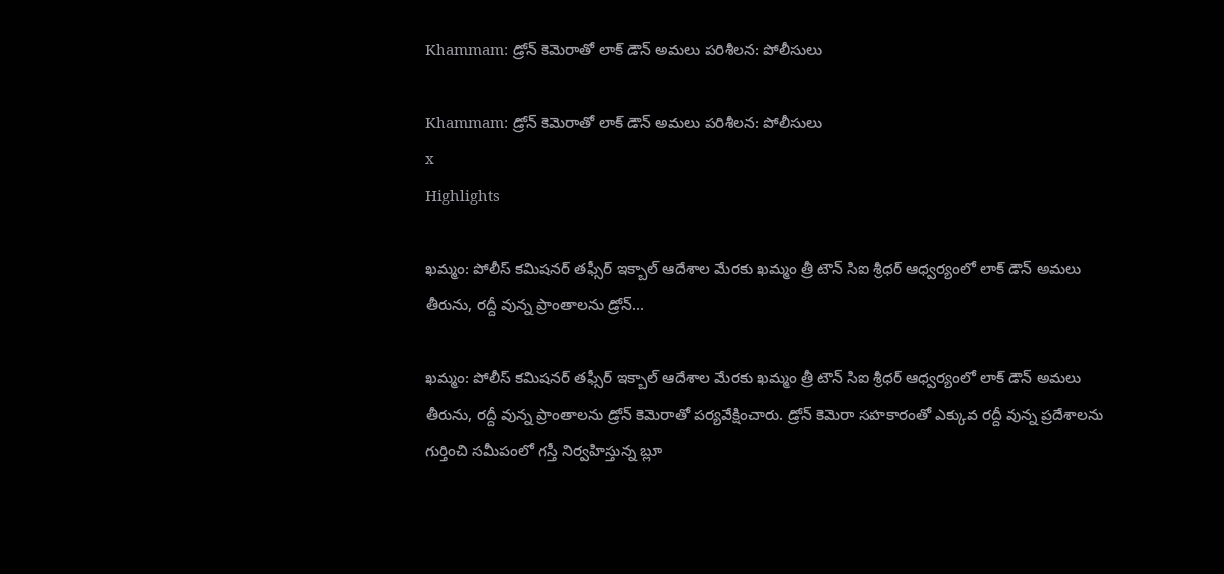Khammam: డ్రోన్ కెమెరాతో లాక్ డౌన్ అమలు పరిశీలన: పోలీసులు

Khammam: డ్రోన్ కెమెరాతో లాక్ డౌన్ అమలు పరిశీలన: పోలీసులు
x
Highlights

ఖమ్మం: పోలీస్ కమిషనర్ తఫ్సీర్ ఇక్బాల్ ఆదేశాల మేరకు ఖమ్మం త్రీ టౌన్ సిఐ శ్రీధర్ ఆధ్వర్యంలో లాక్ డౌన్ అమలు తీరును, రద్దీ వున్న ప్రాంతాలను డ్రోన్...

ఖమ్మం: పోలీస్ కమిషనర్ తఫ్సీర్ ఇక్బాల్ ఆదేశాల మేరకు ఖమ్మం త్రీ టౌన్ సిఐ శ్రీధర్ ఆధ్వర్యంలో లాక్ డౌన్ అమలు తీరును, రద్దీ వున్న ప్రాంతాలను డ్రోన్ కెమెరాతో పర్యవేక్షించారు. డ్రోన్ కెమెరా సహకారంతో ఎక్కువ రద్దీ వున్న ప్రదేశాలను గుర్తించి సమీపంలో గస్తీ నిర్వహిస్తున్న బ్లూ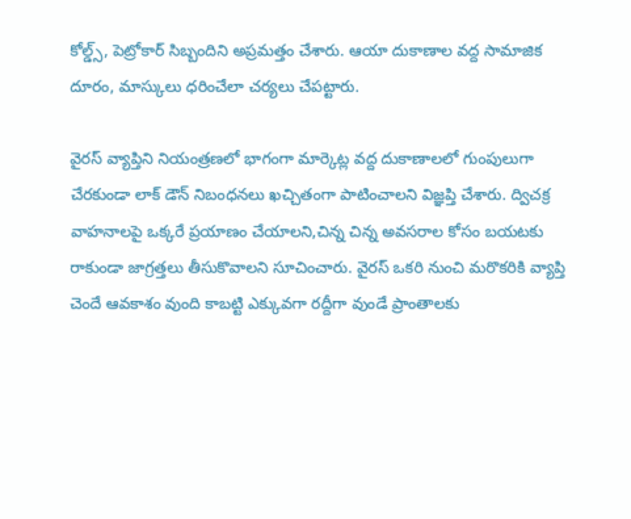కోల్డ్స్, పెట్రోకార్ సిబ్బందిని అప్రమత్తం చేశారు. ఆయా దుకాణాల వద్ద సామాజిక దూరం, మాస్కులు ధరించేలా చర్యలు చేపట్టారు.

వైరస్ వ్యాప్తిని నియంత్రణలో భాగంగా మార్కెట్ల వద్ద దుకాణాలలో గుంపులుగా చేరకుండా లాక్ డౌన్ నిబంధనలు ఖచ్చితంగా పాటించాలని విజ్ఞప్తి చేశారు. ద్విచక్ర వాహనాలపై ఒక్కరే ప్రయాణం చేయాలని,చిన్న చిన్న అవసరాల కోసం బయటకు రాకుండా జాగ్రత్తలు తీసుకొవాలని సూచించారు. వైరస్ ఒకరి నుంచి మరొకరికి వ్యాప్తి చెందే ఆవకాశం వుంది కాబట్టి ఎక్కువగా రద్దీగా వుండే ప్రాంతాలకు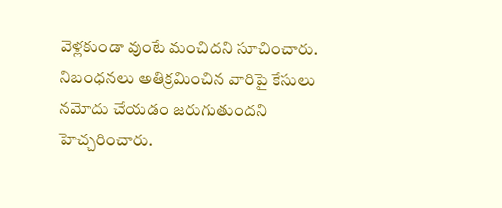వెళ్లకుండా వుంటే మంచిదని సూచించారు. నిబంధనలు అతిక్రమించిన వారిపై కేసులు నమోదు చేయడం జరుగుతుందని హెచ్చరించారు.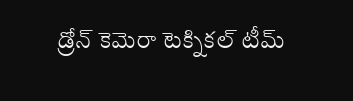డ్రోన్ కెమెరా టెక్నికల్ టీమ్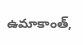ఉమాకాంత్,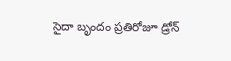సైదా బృందం ప్రతిరోజూ డ్రోన్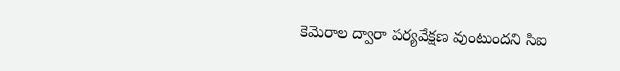కెమెరాల ద్వారా పర్యవేక్షణ వుంటుందని సిఐ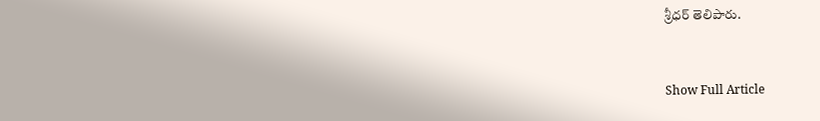శ్రీధర్ తెలిపారు.


Show Full Article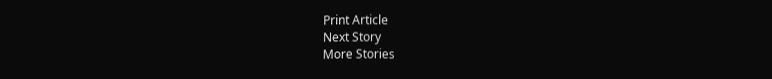Print Article
Next Story
More Stories